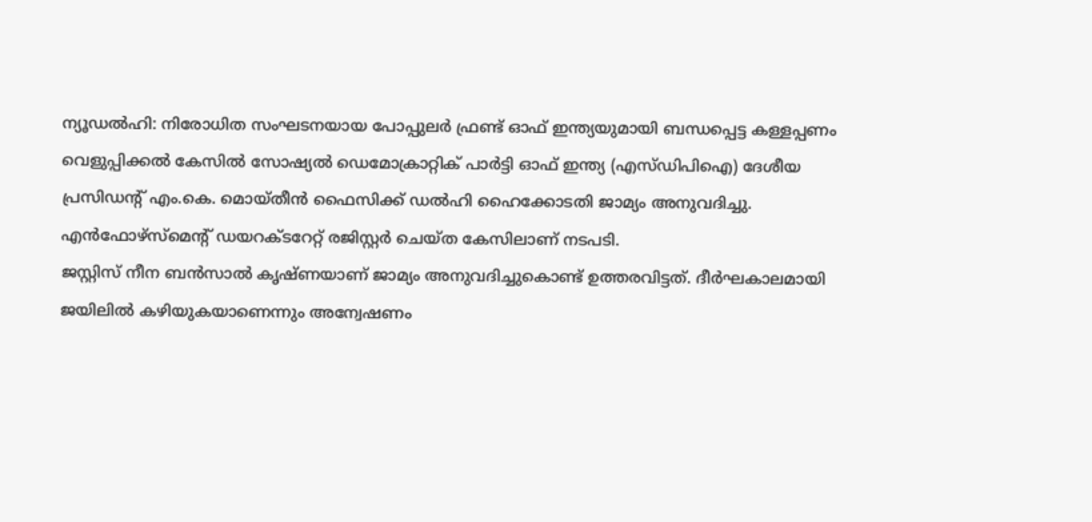ന്യൂഡൽഹി: നിരോധിത സംഘടനയായ പോപ്പുലർ ഫ്രണ്ട് ഓഫ് ഇന്ത്യയുമായി ബന്ധപ്പെട്ട കള്ളപ്പണം വെളുപ്പിക്കൽ കേസിൽ സോഷ്യൽ ഡെമോക്രാറ്റിക് പാർട്ടി ഓഫ് ഇന്ത്യ (എസ്ഡിപിഐ) ദേശീയ പ്രസിഡന്റ് എം.കെ. മൊയ്തീൻ ഫൈസിക്ക് ഡൽഹി ഹൈക്കോടതി ജാമ്യം അനുവദിച്ചു. എൻഫോഴ്സ്മെന്റ് ഡയറക്ടറേറ്റ് രജിസ്റ്റർ ചെയ്ത കേസിലാണ് നടപടി.
ജസ്റ്റിസ് നീന ബൻസാൽ കൃഷ്ണയാണ് ജാമ്യം അനുവദിച്ചുകൊണ്ട് ഉത്തരവിട്ടത്. ദീർഘകാലമായി ജയിലിൽ കഴിയുകയാണെന്നും അന്വേഷണം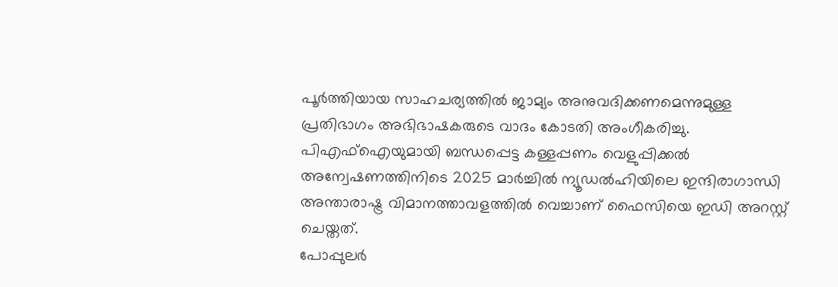പൂർത്തിയായ സാഹചര്യത്തിൽ ജാമ്യം അനുവദിക്കണമെന്നുമുള്ള പ്രതിഭാഗം അഭിഭാഷകരുടെ വാദം കോടതി അംഗീകരിച്ചു.
പിഎഫ്ഐയുമായി ബന്ധപ്പെട്ട കള്ളപ്പണം വെളുപ്പിക്കൽ അന്വേഷണത്തിനിടെ 2025 മാർച്ചിൽ ന്യൂഡൽഹിയിലെ ഇന്ദിരാഗാന്ധി അന്താരാഷ്ട്ര വിമാനത്താവളത്തിൽ വെച്ചാണ് ഫൈസിയെ ഇഡി അറസ്റ്റ് ചെയ്തത്.
പോപ്പുലർ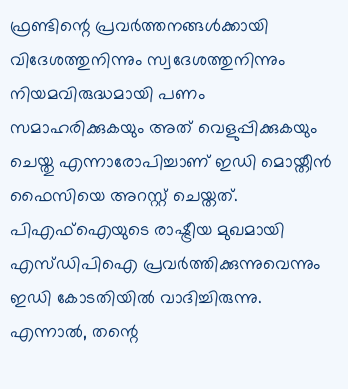ഫ്രണ്ടിന്റെ പ്രവർത്തനങ്ങൾക്കായി വിദേശത്തുനിന്നും സ്വദേശത്തുനിന്നും നിയമവിരുദ്ധമായി പണം സമാഹരിക്കുകയും അത് വെളുപ്പിക്കുകയും ചെയ്തു എന്നാരോപിച്ചാണ് ഇഡി മൊയ്തീൻ ഫൈസിയെ അറസ്റ്റ് ചെയ്തത്. പിഎഫ്ഐയുടെ രാഷ്ട്രീയ മുഖമായി എസ്ഡിപിഐ പ്രവർത്തിക്കുന്നുവെന്നും ഇഡി കോടതിയിൽ വാദിച്ചിരുന്നു.
എന്നാൽ, തന്റെ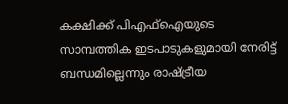കക്ഷിക്ക് പിഎഫ്ഐയുടെ സാമ്പത്തിക ഇടപാടുകളുമായി നേരിട്ട് ബന്ധമില്ലെന്നും രാഷ്ട്രീയ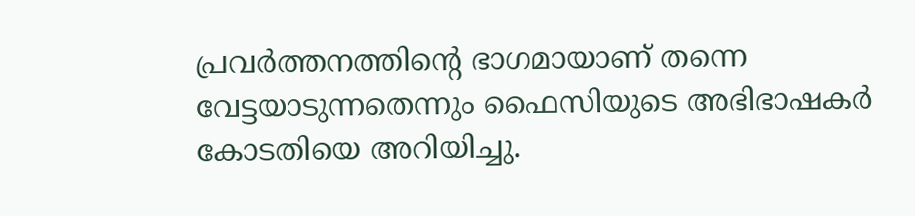പ്രവർത്തനത്തിന്റെ ഭാഗമായാണ് തന്നെ വേട്ടയാടുന്നതെന്നും ഫൈസിയുടെ അഭിഭാഷകർ കോടതിയെ അറിയിച്ചു.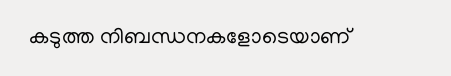കടുത്ത നിബന്ധനകളോടെയാണ്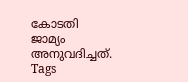കോടതി ജാമ്യം അനുവദിച്ചത്.
Tags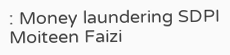: Money laundering SDPI Moiteen Faizi